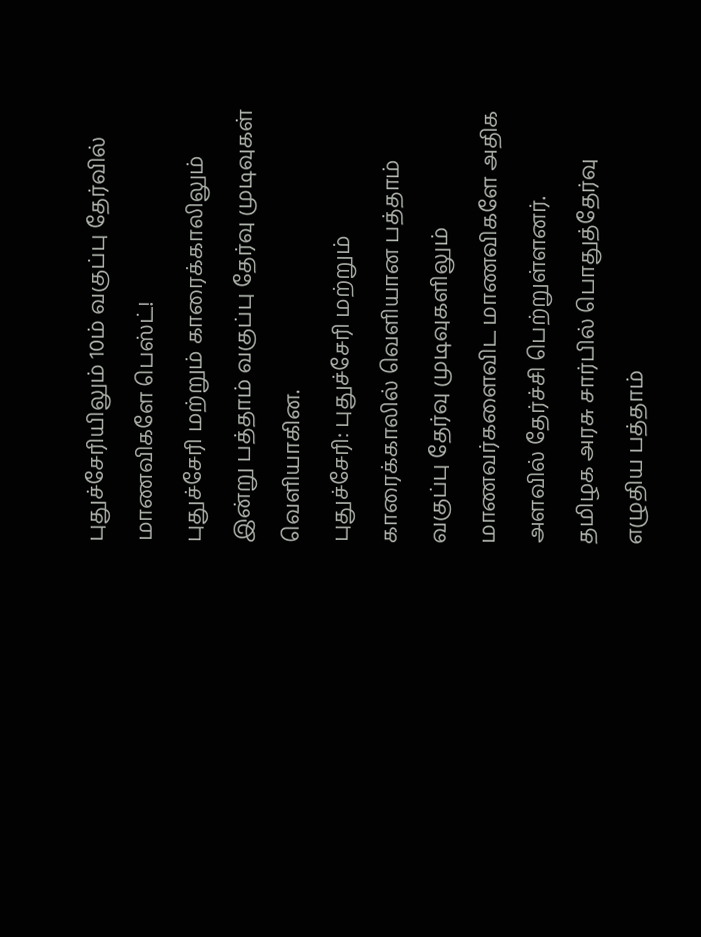புதுச்சேரியிலும் 10ம் வகுப்பு தேர்வில் மாணவிகளே பெஸ்ட்!
புதுச்சேரி மற்றும் காரைக்காலிலும் இன்று பத்தாம் வகுப்பு தேர்வு முடிவுகள் வெளியாகின.
புதுச்சேரி: புதுச்சேரி மற்றும் காரைக்காலில் வெளியான பத்தாம் வகுப்பு தேர்வு முடிவுகளிலும் மாணவர்களைவிட மாணவிகளே அதிக அளவில் தேர்ச்சி பெற்றுள்ளனர்.
தமிழக அரசு சார்பில் பொதுத்தேர்வு எழுதிய பத்தாம்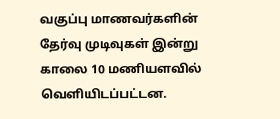வகுப்பு மாணவர்களின் தேர்வு முடிவுகள் இன்று காலை 10 மணியளவில் வெளியிடப்பட்டன.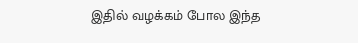இதில் வழக்கம் போல இந்த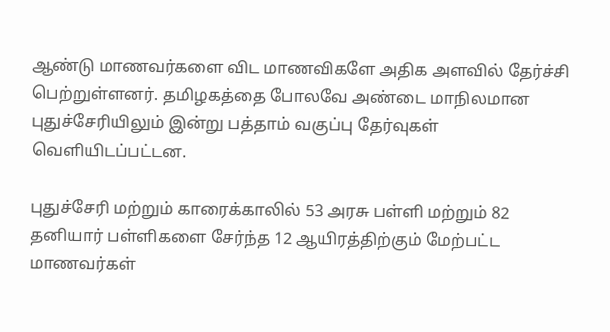ஆண்டு மாணவர்களை விட மாணவிகளே அதிக அளவில் தேர்ச்சி பெற்றுள்ளனர். தமிழகத்தை போலவே அண்டை மாநிலமான புதுச்சேரியிலும் இன்று பத்தாம் வகுப்பு தேர்வுகள் வெளியிடப்பட்டன.

புதுச்சேரி மற்றும் காரைக்காலில் 53 அரசு பள்ளி மற்றும் 82 தனியார் பள்ளிகளை சேர்ந்த 12 ஆயிரத்திற்கும் மேற்பட்ட மாணவர்கள்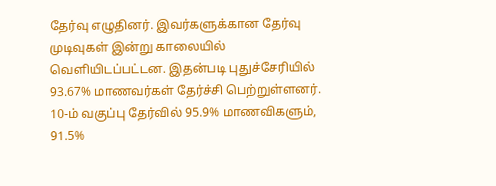தேர்வு எழுதினர். இவர்களுக்கான தேர்வு முடிவுகள் இன்று காலையில் வெளியிடப்பட்டன. இதன்படி புதுச்சேரியில் 93.67% மாணவர்கள் தேர்ச்சி பெற்றுள்ளனர். 10-ம் வகுப்பு தேர்வில் 95.9% மாணவிகளும், 91.5%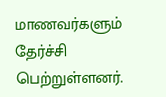மாணவர்களும் தேர்ச்சி பெற்றுள்ளனர்.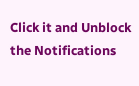Click it and Unblock the Notifications